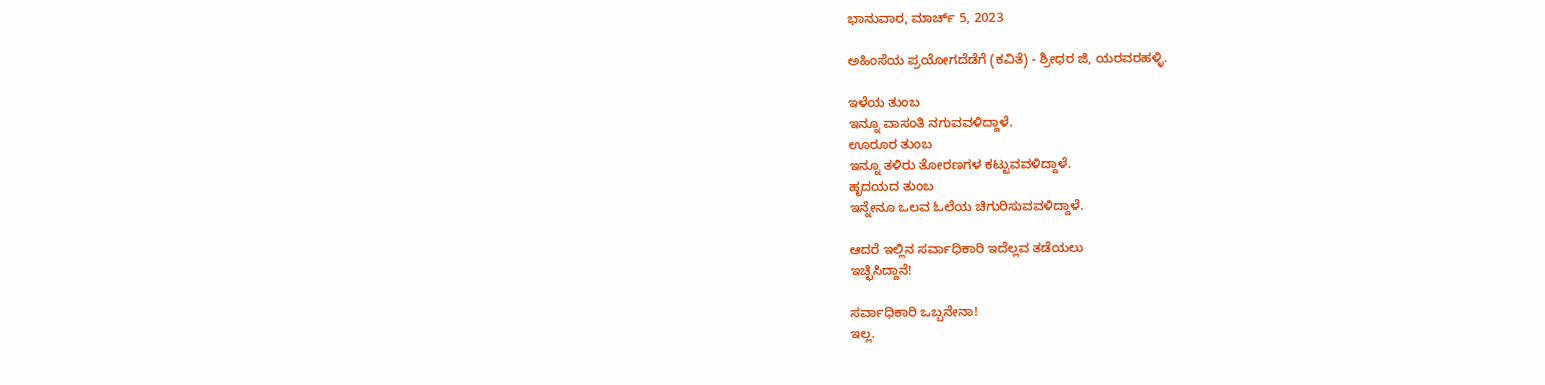ಭಾನುವಾರ, ಮಾರ್ಚ್ 5, 2023

ಅಹಿಂಸೆಯ ಪ್ರಯೋಗದೆಡೆಗೆ (ಕವಿತೆ) - ಶ್ರೀಧರ ಜಿ, ಯರವರಹಳ್ಳಿ.

ಇಳೆಯ ತುಂಬ
ಇನ್ನೂ ವಾಸಂತಿ ನಗುವವಳಿದ್ದಾಳೆ.
ಊರೂರ ತುಂಬ
ಇನ್ನೂ ತಳಿರು ತೋರಣಗಳ ಕಟ್ಟುವವಳಿದ್ದಾಳೆ.
ಹೃದಯದ ತುಂಬ
ಇನ್ನೇನೂ ಒಲವ ಓಲೆಯ ಚಿಗುರಿಸುವವಳಿದ್ದಾಳೆ.

ಆದರೆ ಇಲ್ಲಿ‌ನ ಸರ್ವಾಧಿಕಾರಿ ಇದೆಲ್ಲವ ತಡೆಯಲು
ಇಚ್ಛಿಸಿದ್ದಾನೆ!

ಸರ್ವಾಧಿಕಾರಿ ಒಬ್ಬನೇನಾ!
ಇಲ್ಲ.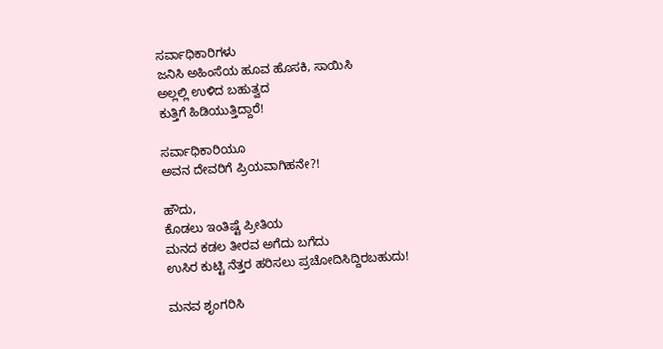ಸರ್ವಾಧಿಕಾರಿಗಳು
ಜನಿಸಿ ಅಹಿಂಸೆಯ ಹೂವ ಹೊಸಕಿ, ಸಾಯಿಸಿ
ಅಲ್ಲಲ್ಲಿ ಉಳಿದ ಬಹುತ್ವದ
ಕುತ್ತಿಗೆ ಹಿಡಿಯುತ್ತಿದ್ದಾರೆ!

ಸರ್ವಾಧಿಕಾರಿಯೂ
ಅವನ‌ ದೇವರಿಗೆ ಪ್ರಿಯವಾಗಿಹನೇ?!

ಹೌದು,
ಕೊಡಲು ಇಂತಿಷ್ಟೆ ಪ್ರೀತಿಯ
ಮನದ ಕಡಲ ತೀರವ ಅಗೆದು ಬಗೆದು
ಉಸಿರ ಕುಟ್ಟಿ ನೆತ್ತರ ಹರಿಸಲು ಪ್ರಚೋದಿಸಿದ್ದಿರಬಹುದು!

ಮನವ ಶೃಂಗರಿಸಿ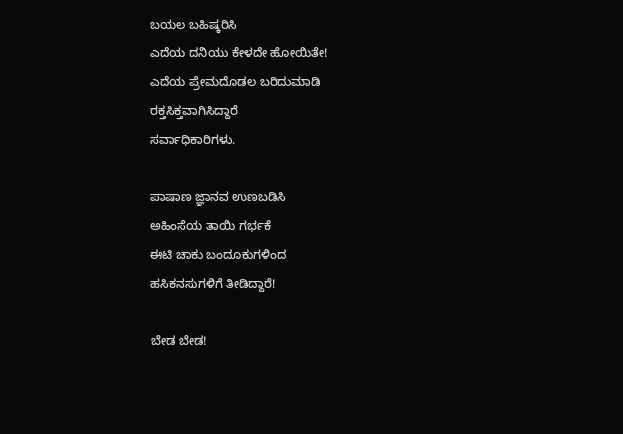ಬಯಲ ಬಹಿಷ್ಕರಿಸಿ
ಎದೆಯ ದನಿಯು ಕೇಳದೇ ಹೋಯಿತೇ!
ಎದೆಯ ಪ್ರೇಮದೊಡಲ ಬರಿದುಮಾಡಿ
ರಕ್ತಸಿಕ್ತವಾಗಿಸಿದ್ದಾರೆ
ಸರ್ವಾಧಿಕಾರಿಗಳು.

ಪಾಷಾಣ ಜ್ಞಾನವ ಉಣಬಡಿಸಿ
ಅಹಿಂಸೆಯ ತಾಯಿ ಗರ್ಭಕೆ
ಈಟಿ ಚಾಕು ಬಂದೂಕುಗಳಿಂದ
ಹಸಿಕನಸುಗಳಿಗೆ ತೀಡಿದ್ದಾರೆ!

ಬೇಡ ಬೇಡ!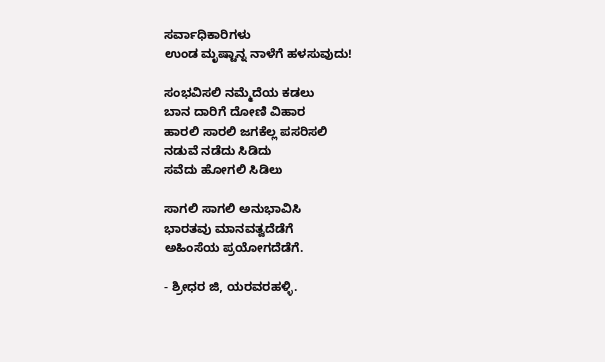ಸರ್ವಾಧಿಕಾರಿಗಳು
ಉಂಡ ಮೃಷ್ಟಾನ್ನ ನಾಳೆಗೆ ಹಳಸುವುದು!

ಸಂಭವಿಸಲಿ ನಮ್ಮೆದೆಯ ಕಡಲು
ಬಾನ ದಾರಿಗೆ ದೋಣಿ ವಿಹಾರ
ಹಾರಲಿ ಸಾರಲಿ ಜಗಕೆಲ್ಲ ಪಸರಿಸಲಿ
ನಡುವೆ ನಡೆದು ಸಿಡಿದು
ಸವೆದು ಹೋಗಲಿ ಸಿಡಿಲು

ಸಾಗಲಿ ಸಾಗಲಿ ಅನುಭಾವಿಸಿ
ಭಾರತವು ಮಾನವತ್ವದೆಡೆಗೆ
ಅಹಿಂಸೆಯ ಪ್ರಯೋಗದೆಡೆಗೆ.

- ಶ್ರೀಧರ ಜಿ, ಯರವರಹಳ್ಳಿ.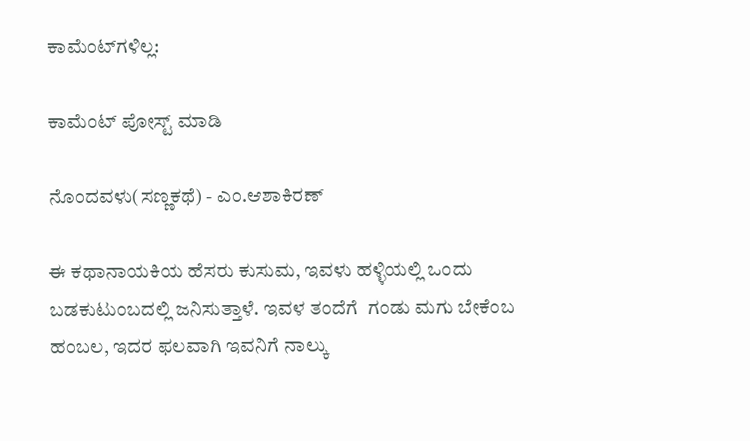ಕಾಮೆಂಟ್‌ಗಳಿಲ್ಲ:

ಕಾಮೆಂಟ್‌‌ ಪೋಸ್ಟ್‌ ಮಾಡಿ

ನೊಂದವಳು(ಸಣ್ಣಕಥೆ) - ಎಂ.ಆಶಾಕಿರಣ್

ಈ ಕಥಾನಾಯಕಿಯ ಹೆಸರು ಕುಸುಮ, ಇವಳು ಹಳ್ಳಿಯಲ್ಲಿ ಒಂದು ಬಡಕುಟುಂಬದಲ್ಲಿ ಜನಿಸುತ್ತಾಳೆ. ಇವಳ ತಂದೆಗೆ  ಗಂಡು ಮಗು ಬೇಕೆಂಬ ಹಂಬಲ, ಇದರ ಫಲವಾಗಿ ಇವನಿಗೆ ನಾಲ್ಕು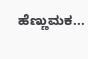ಹೆಣ್ಣುಮಕ...